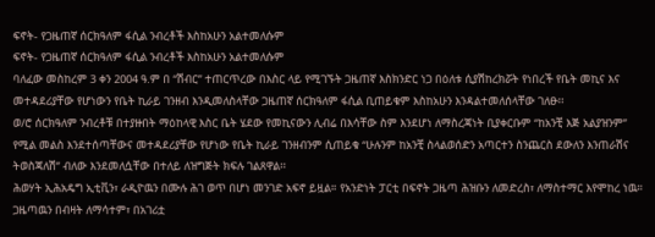ፍኖት- የጋዜጠኛ ሰርክዓለም ፋሲል ንብረቶች እስከአሁን አልተመለሱም
ፍኖት- የጋዜጠኛ ሰርክዓለም ፋሲል ንብረቶች እስከአሁን አልተመለሱም
ባለፈው መስከረም 3 ቀን 2004 ዓ.ም በ “ሽብር” ተጠርጥረው በእስር ላይ የሚገኙት ጋዜጠኛ እስክንድር ነጋ በዕለቱ ሲያሽከረክሯት የነበረች የቤት መኪና እና መተዳደሪያቸው የሆነውን የቤት ኪራይ ገንዘብ እንዲመለስላቸው ጋዜጠኛ ሰርክዓለም ፋሲል ቢጠይቁም እስከአሁን እንዳልተመለሰላቸው ገለፁ፡፡
ወ/ሮ ሰርክዓለም ንብረቶቹ በተያዙበት ማዕከላዊ እስር ቤት ሄደው የመኪናውን ሊብሬ በእሳቸው ስም እንደሆነ ለማስረጃነት ቢያቀርቡም “ከአንቺ እጅ አልያዝንም” የሚል መልስ እንደተሰጣቸውና መተዳደሪያቸው የሆነው የቤት ኪራይ ገንዘብንም ሲጠይቁ “ሁሉንም ከአንቺ ስላልወሰድን አጣርተን ስንጨርስ ደውለን እንጠራሽና ትወስጃለሽ” ብለው እንደመለሷቸው በተለይ ለዝግጅት ክፍሉ ገልጸዋል፡፡
ሕወሃት ኢሕአዴግ ኢቲቪን፣ ራዲዮዉን በሙሉ ሕገ ወጥ በሆነ መንገድ አፍኖ ይዟል። የአንድነት ፓርቲ በፍኖት ጋዜጣ ሕዝቡን ለመድረስ፣ ለማስተማር እየሞከረ ነዉ። ጋዜጣዉን በብዛት ለማሳተም፣ በአገሪቷ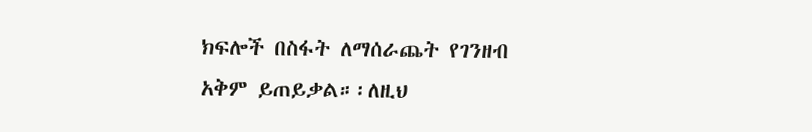ክፍሎች በስፋት ለማሰራጨት የገንዘብ አቅም ይጠይቃል።፡ለዚህ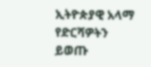ኢትዮጵያዊ አላማ የድርሻዎትን ይወጡ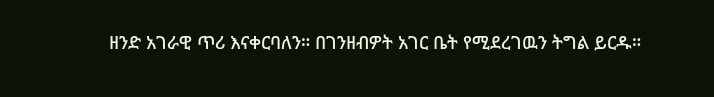ዘንድ አገራዊ ጥሪ እናቀርባለን። በገንዘብዎት አገር ቤት የሚደረገዉን ትግል ይርዱ።